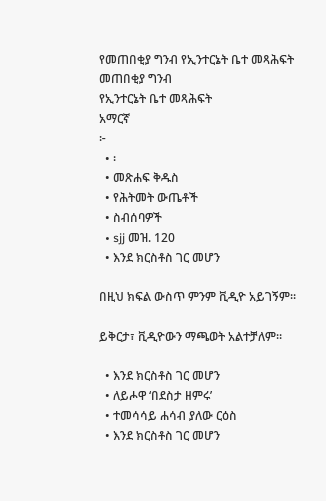የመጠበቂያ ግንብ የኢንተርኔት ቤተ መጻሕፍት
መጠበቂያ ግንብ
የኢንተርኔት ቤተ መጻሕፍት
አማርኛ
፦
  • ፡
  • መጽሐፍ ቅዱስ
  • የሕትመት ውጤቶች
  • ስብሰባዎች
  • sjj መዝ. 120
  • እንደ ክርስቶስ ገር መሆን

በዚህ ክፍል ውስጥ ምንም ቪዲዮ አይገኝም።

ይቅርታ፣ ቪዲዮውን ማጫወት አልተቻለም።

  • እንደ ክርስቶስ ገር መሆን
  • ለይሖዋ ‘በደስታ ዘምሩ’
  • ተመሳሳይ ሐሳብ ያለው ርዕስ
  • እንደ ክርስቶስ ገር መሆን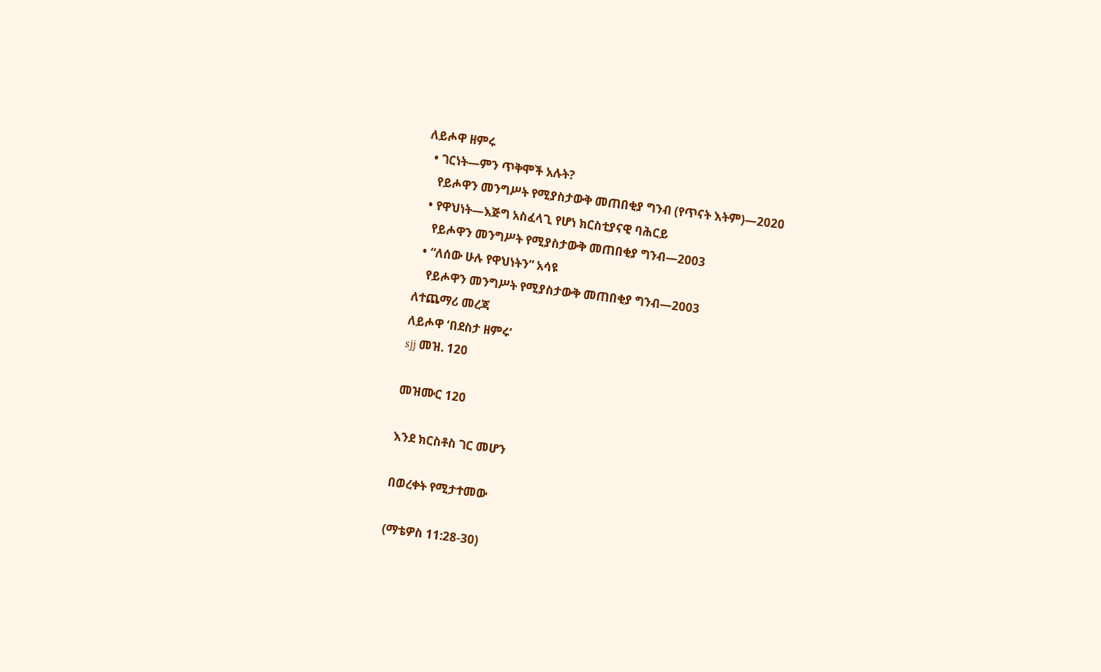ለይሖዋ ዘምሩ
  • ገርነት—ምን ጥቅሞች አሉት?
    የይሖዋን መንግሥት የሚያስታውቅ መጠበቂያ ግንብ (የጥናት እትም)—2020
  • የዋህነት—እጅግ አስፈላጊ የሆነ ክርስቲያናዊ ባሕርይ
    የይሖዋን መንግሥት የሚያስታውቅ መጠበቂያ ግንብ—2003
  • “ለሰው ሁሉ የዋህነትን” አሳዩ
    የይሖዋን መንግሥት የሚያስታውቅ መጠበቂያ ግንብ—2003
ለተጨማሪ መረጃ
ለይሖዋ ‘በደስታ ዘምሩ’
sjj መዝ. 120

መዝሙር 120

እንደ ክርስቶስ ገር መሆን

በወረቀት የሚታተመው

(ማቴዎስ 11:28-30)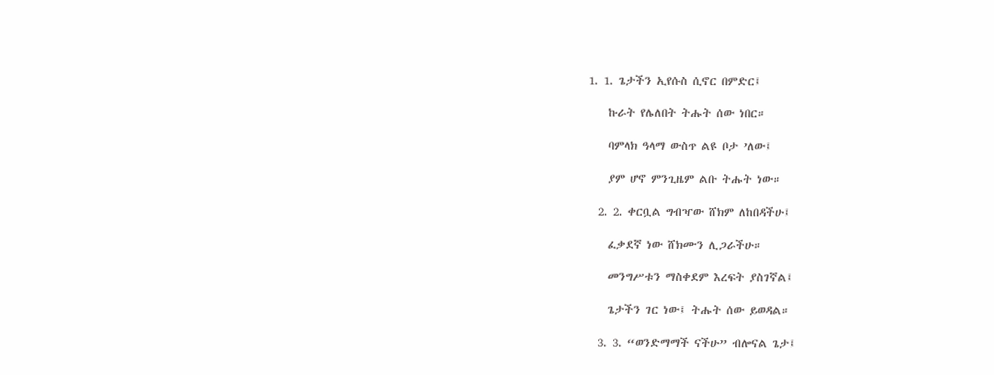1. 1. ጌታችን ኢየሱስ ሲኖር በምድር፤

    ኩራት የሌለበት ትሑት ሰው ነበር።

    ባምላክ ዓላማ ውስጥ ልዩ ቦታ ’ለው፤

    ያም ሆኖ ምንጊዜም ልቡ ትሑት ነው።

  2. 2. ቀርቧል ግብዣው ሸክም ለከበዳችሁ፤

    ፈቃደኛ ነው ሸክሙን ሊጋራችሁ።

    መንግሥቱን ማስቀደም እረፍት ያስገኛል፤

    ጌታችን ገር ነው፤ ትሑት ሰው ይወዳል።

  3. 3. “ወንድማማች ናችሁ” ብሎናል ጌታ፤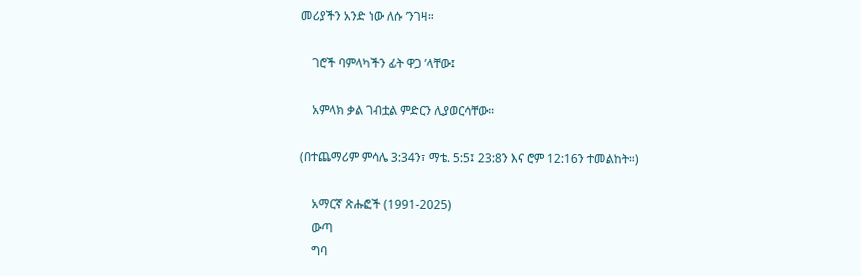መሪያችን አንድ ነው ለሱ ’ንገዛ።

    ገሮች ባምላካችን ፊት ዋጋ ’ላቸው፤

    አምላክ ቃል ገብቷል ምድርን ሊያወርሳቸው።

(በተጨማሪም ምሳሌ 3:34ን፣ ማቴ. 5:5፤ 23:8ን እና ሮም 12:16ን ተመልከት።)

    አማርኛ ጽሑፎች (1991-2025)
    ውጣ
    ግባ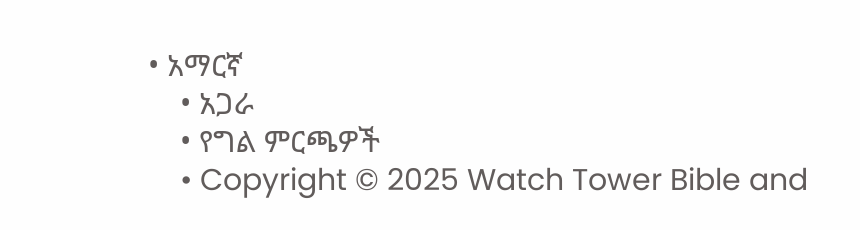• አማርኛ
    • አጋራ
    • የግል ምርጫዎች
    • Copyright © 2025 Watch Tower Bible and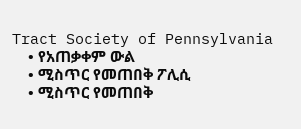Tract Society of Pennsylvania
    • የአጠቃቀም ውል
    • ሚስጥር የመጠበቅ ፖሊሲ
    • ሚስጥር የመጠበቅ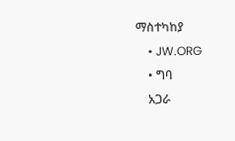ማስተካከያ
    • JW.ORG
    • ግባ
    አጋራ